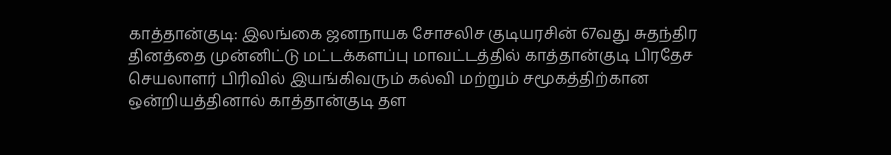காத்தான்குடி: இலங்கை ஜனநாயக சோசலிச குடியரசின் 67வது சுதந்திர தினத்தை முன்னிட்டு மட்டக்களப்பு மாவட்டத்தில் காத்தான்குடி பிரதேச செயலாளர் பிரிவில் இயங்கிவரும் கல்வி மற்றும் சமூகத்திற்கான ஒன்றியத்தினால் காத்தான்குடி தள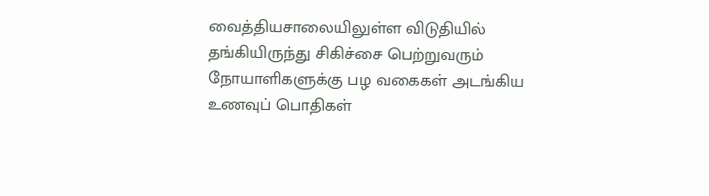வைத்தியசாலையிலுள்ள விடுதியில் தங்கியிருந்து சிகிச்சை பெற்றுவரும் நோயாளிகளுக்கு பழ வகைகள் அடங்கிய உணவுப் பொதிகள்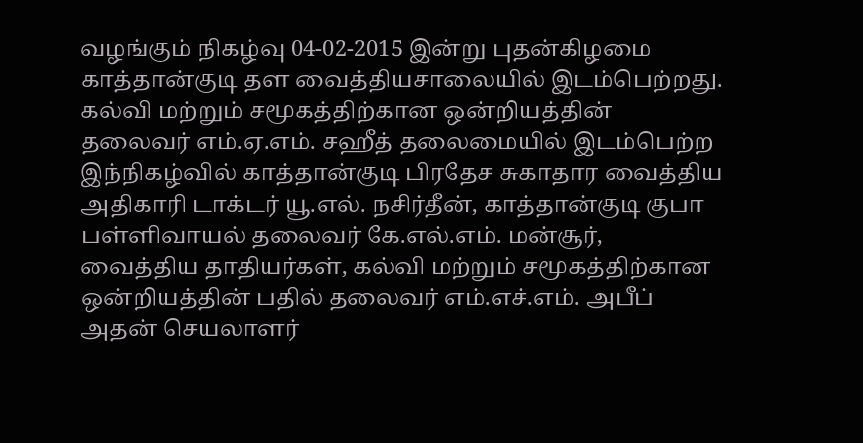வழங்கும் நிகழ்வு 04-02-2015 இன்று புதன்கிழமை காத்தான்குடி தள வைத்தியசாலையில் இடம்பெற்றது.
கல்வி மற்றும் சமூகத்திற்கான ஒன்றியத்தின் தலைவர் எம்.ஏ.எம். சஹீத் தலைமையில் இடம்பெற்ற இந்நிகழ்வில் காத்தான்குடி பிரதேச சுகாதார வைத்திய அதிகாரி டாக்டர் யூ.எல். நசிர்தீன், காத்தான்குடி குபா பள்ளிவாயல் தலைவர் கே.எல்.எம். மன்சூர், வைத்திய தாதியர்கள், கல்வி மற்றும் சமூகத்திற்கான ஒன்றியத்தின் பதில் தலைவர் எம்.எச்.எம். அபீப் அதன் செயலாளர்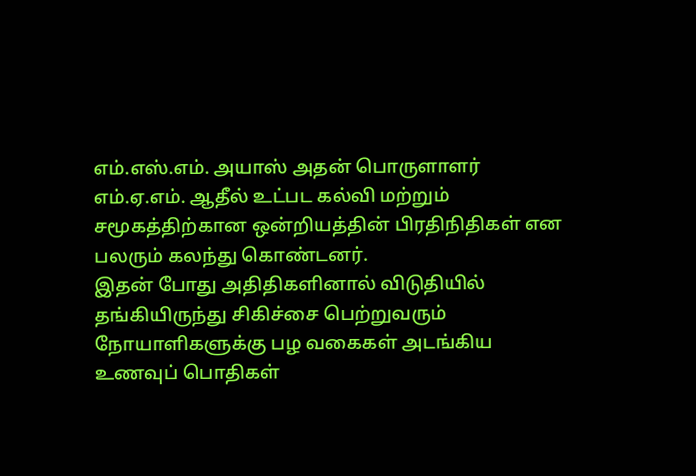எம்.எஸ்.எம். அயாஸ் அதன் பொருளாளர் எம்.ஏ.எம். ஆதீல் உட்பட கல்வி மற்றும் சமூகத்திற்கான ஒன்றியத்தின் பிரதிநிதிகள் என பலரும் கலந்து கொண்டனர்.
இதன் போது அதிதிகளினால் விடுதியில் தங்கியிருந்து சிகிச்சை பெற்றுவரும் நோயாளிகளுக்கு பழ வகைகள் அடங்கிய உணவுப் பொதிகள்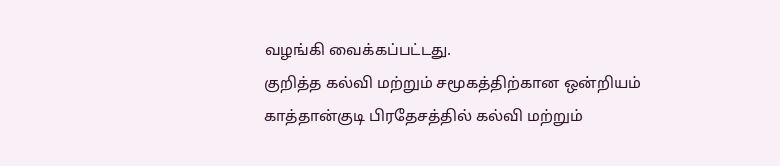வழங்கி வைக்கப்பட்டது.
குறித்த கல்வி மற்றும் சமூகத்திற்கான ஒன்றியம் காத்தான்குடி பிரதேசத்தில் கல்வி மற்றும்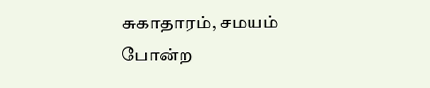சுகாதாரம், சமயம் போன்ற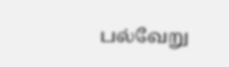பல்வேறு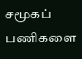சமூகப் பணிகளை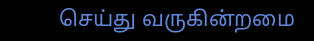செய்து வருகின்றமை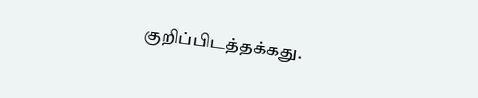குறிப்பிடத்தக்கது.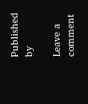Published by

Leave a comment